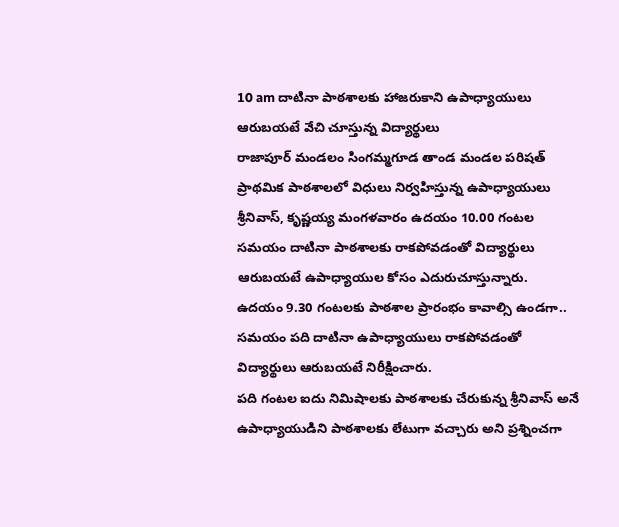10 am దాటినా పాఠశాలకు హాజరుకాని ఉపాధ్యాయులు
ఆరుబయటే వేచి చూస్తున్న విద్యార్థులు
రాజాపూర్ మండలం సింగమ్మగూడ తాండ మండల పరిషత్ ప్రాథమిక పాఠశాలలో విధులు నిర్వహిస్తున్న ఉపాధ్యాయులు శ్రీనివాస్, కృష్ణయ్య మంగళవారం ఉదయం 10.00 గంటల సమయం దాటినా పాఠశాలకు రాకపోవడంతో విద్యార్థులు ఆరుబయటే ఉపాధ్యాయుల కోసం ఎదురుచూస్తున్నారు.
ఉదయం 9.30 గంటలకు పాఠశాల ప్రారంభం కావాల్సి ఉండగా..
సమయం పది దాటినా ఉపాధ్యాయులు రాకపోవడంతో విద్యార్థులు ఆరుబయటే నిరీక్షించారు.
పది గంటల ఐదు నిమిషాలకు పాఠశాలకు చేరుకున్న శ్రీనివాస్ అనే ఉపాధ్యాయుడిని పాఠశాలకు లేటుగా వచ్చారు అని ప్రశ్నించగా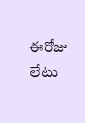ఈరోజు లేటు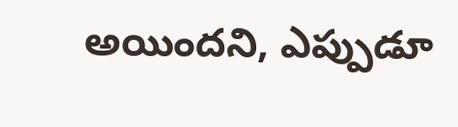అయిందని, ఎప్పుడూ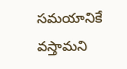సమయానికే వస్తామని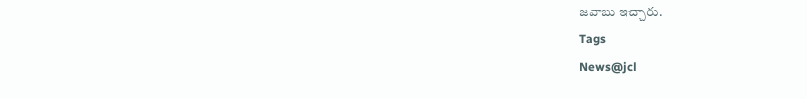జవాబు ఇచ్చారు.
Tags
News@jcl